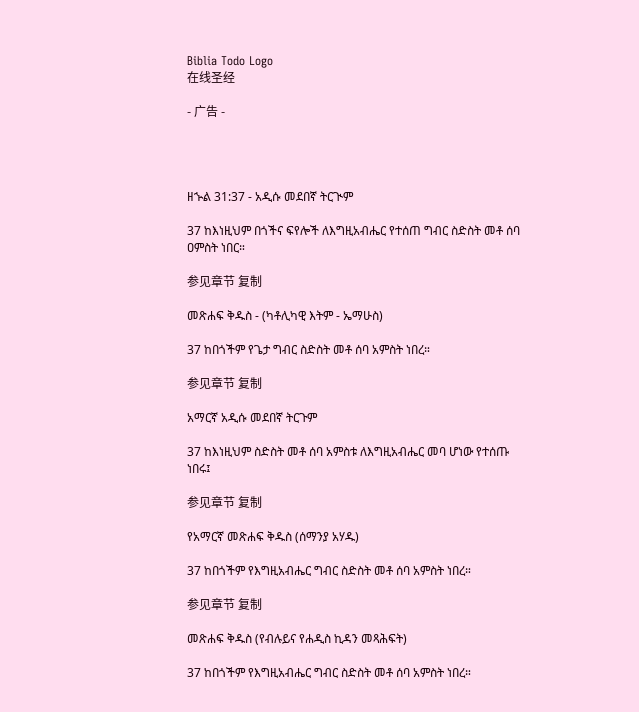Biblia Todo Logo
在线圣经

- 广告 -




ዘኍል 31:37 - አዲሱ መደበኛ ትርጒም

37 ከእነዚህም በጎችና ፍየሎች ለእግዚአብሔር የተሰጠ ግብር ስድስት መቶ ሰባ ዐምስት ነበር።

参见章节 复制

መጽሐፍ ቅዱስ - (ካቶሊካዊ እትም - ኤማሁስ)

37 ከበጎችም የጌታ ግብር ስድስት መቶ ሰባ አምስት ነበረ።

参见章节 复制

አማርኛ አዲሱ መደበኛ ትርጉም

37 ከእነዚህም ስድስት መቶ ሰባ አምስቱ ለእግዚአብሔር መባ ሆነው የተሰጡ ነበሩ፤

参见章节 复制

የአማርኛ መጽሐፍ ቅዱስ (ሰማንያ አሃዱ)

37 ከበጎችም የእግዚአብሔር ግብር ስድስት መቶ ሰባ አምስት ነበረ።

参见章节 复制

መጽሐፍ ቅዱስ (የብሉይና የሐዲስ ኪዳን መጻሕፍት)

37 ከበጎችም የእግዚአብሔር ግብር ስድስት መቶ ሰባ አምስት ነበረ።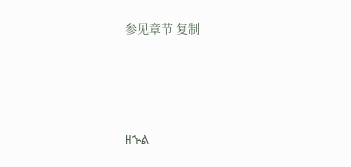参见章节 复制




ዘኍል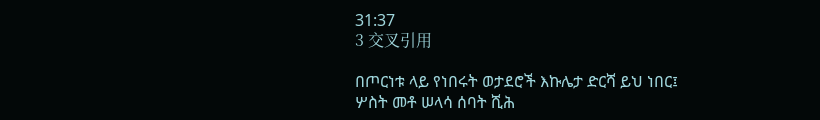31:37
3 交叉引用

በጦርነቱ ላይ የነበሩት ወታደሮች እኩሌታ ድርሻ ይህ ነበር፤ ሦስት መቶ ሠላሳ ሰባት ሺሕ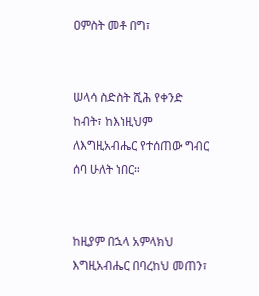ዐምስት መቶ በግ፣


ሠላሳ ስድስት ሺሕ የቀንድ ከብት፣ ከእነዚህም ለእግዚአብሔር የተሰጠው ግብር ሰባ ሁለት ነበር።


ከዚያም በኋላ አምላክህ እግዚአብሔር በባረከህ መጠን፣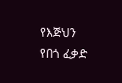የእጅህን የበጎ ፈቃድ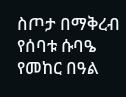ስጦታ በማቅረብ የሰባቱ ሱባዔ የመከር በዓል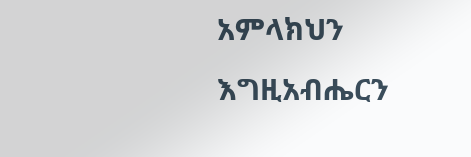አምላክህን እግዚአብሔርን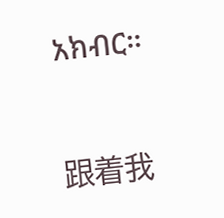አክብር።


跟着我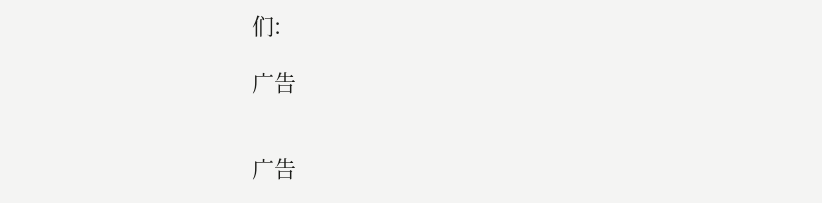们:

广告


广告